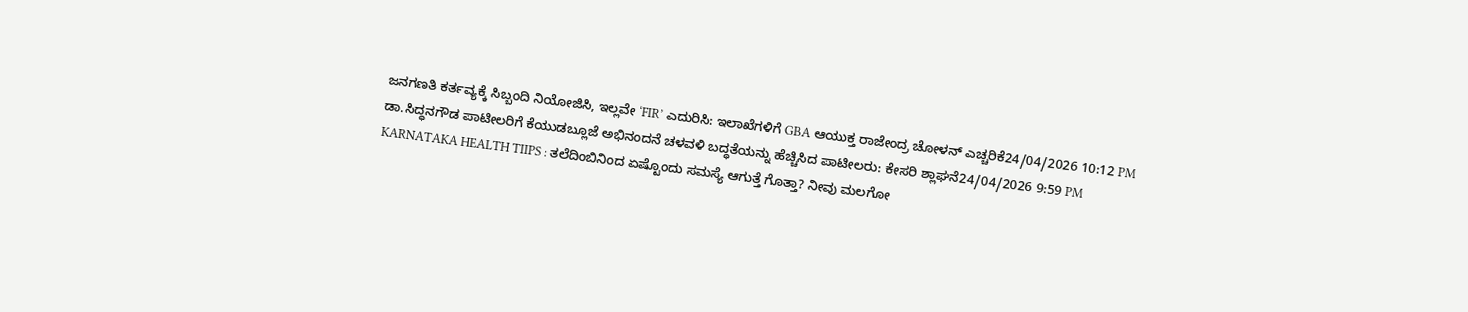ಜನಗಣತಿ ಕರ್ತವ್ಯಕ್ಕೆ ಸಿಬ್ಬಂದಿ ನಿಯೋಜಿಸಿ, ಇಲ್ಲವೇ ‘FIR’ ಎದುರಿಸಿ: ಇಲಾಖೆಗಳಿಗೆ GBA ಆಯುಕ್ತ ರಾಜೇಂದ್ರ ಚೋಳನ್ ಎಚ್ಚರಿಕೆ24/04/2026 10:12 PM
ಡಾ.ಸಿದ್ಧನಗೌಡ ಪಾಟೀಲರಿಗೆ ಕೆಯುಡಬ್ಲೂಜೆ ಅಭಿನಂದನೆ ಚಳವಳಿ ಬದ್ಧತೆಯನ್ನು ಹೆಚ್ಚಿಸಿದ ಪಾಟೀಲರು: ಕೇಸರಿ ಶ್ಲಾಘನೆ24/04/2026 9:59 PM
KARNATAKA HEALTH TIIPS : ತಲೆದಿಂಬಿನಿಂದ ಏಷ್ಟೊಂದು ಸಮಸ್ಯೆ ಆಗುತ್ತೆ ಗೊತ್ತಾ? ನೀವು ಮಲಗೋ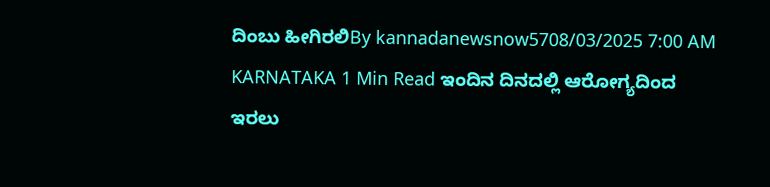ದಿಂಬು ಹೀಗಿರಲಿBy kannadanewsnow5708/03/2025 7:00 AM KARNATAKA 1 Min Read ಇಂದಿನ ದಿನದಲ್ಲಿ ಆರೋಗ್ಯದಿಂದ ಇರಲು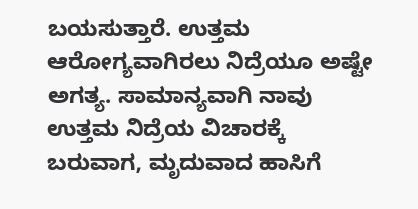ಬಯಸುತ್ತಾರೆ. ಉತ್ತಮ ಆರೋಗ್ಯವಾಗಿರಲು ನಿದ್ರೆಯೂ ಅಷ್ಟೇ ಅಗತ್ಯ. ಸಾಮಾನ್ಯವಾಗಿ ನಾವು ಉತ್ತಮ ನಿದ್ರೆಯ ವಿಚಾರಕ್ಕೆ ಬರುವಾಗ, ಮೃದುವಾದ ಹಾಸಿಗೆ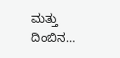ಮತ್ತು ದಿಂಬಿನ…